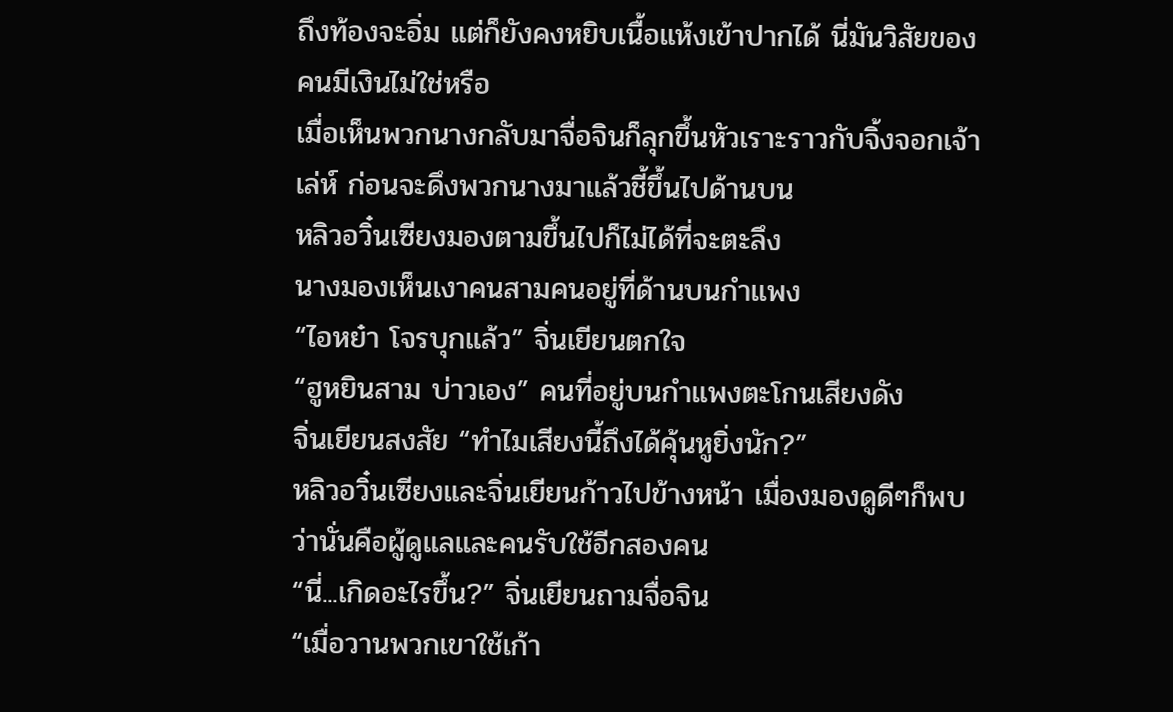ถึงท้องจะอิ่ม แต่ก็ยังคงหยิบเนื้อแห้งเข้าปากได้ นี่มันวิสัยของคนมีเงินไม่ใช่หรือ
เมื่อเห็นพวกนางกลับมาจื่อจินก็ลุกขึ้นหัวเราะราวกับจิ้งจอกเจ้าเล่ห์ ก่อนจะดึงพวกนางมาแล้วชี้ขึ้นไปด้านบน
หลิวอวิ๋นเซียงมองตามขึ้นไปก็ไม่ได้ที่จะตะลึง
นางมองเห็นเงาคนสามคนอยู่ที่ด้านบนกำแพง
“ไอหย๋า โจรบุกแล้ว” จิ่นเยียนตกใจ
“ฮูหยินสาม บ่าวเอง” คนที่อยู่บนกำแพงตะโกนเสียงดัง
จิ่นเยียนสงสัย “ทำไมเสียงนี้ถึงได้คุ้นหูยิ่งนัก?”
หลิวอวิ๋นเซียงและจิ่นเยียนก้าวไปข้างหน้า เมื่องมองดูดีๆก็พบว่านั่นคือผู้ดูแลและคนรับใช้อีกสองคน
“นี่...เกิดอะไรขึ้น?” จิ่นเยียนถามจื่อจิน
“เมื่อวานพวกเขาใช้เก้า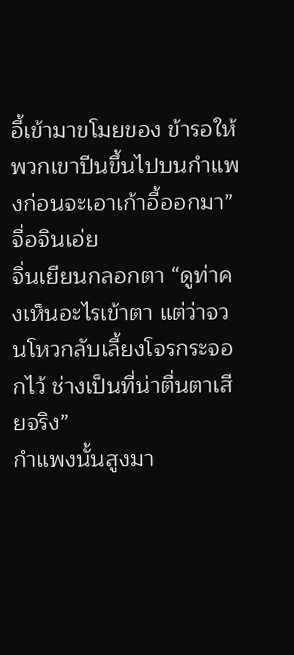อี้เข้ามาขโมยของ ข้ารอให้พวกเขาปีนขึ้นไปบนกำแพงก่อนจะเอาเก้าอี้ออกมา” จื่อจินเอ่ย
จิ่นเยียนกลอกตา “ดูท่าคงเห็นอะไรเข้าตา แต่ว่าจวนโหวกลับเลี้ยงโจรกระจอกไว้ ช่างเป็นที่น่าตื่นตาเสียจริง”
กำแพงนั้นสูงมา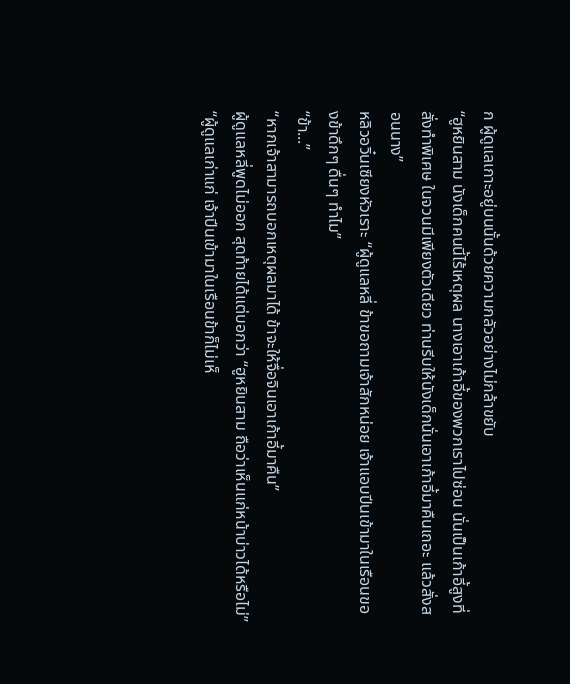ก ผู้ดูแลเกาะอยู่บนนั้นด้วยความกลัวอย่างไม่กล้าขยับ
“ฮูหยินสาม นังเด็กคนนี้ไร้เหตุผล นางเอาเก้าอี้ของพวกเราไปซ่อน นั่นเป็นเก้าอี้สูงที่สั่งทำพิเศษ ในจวนมีเพียงตัวเดียว ท่านรีบให้นังเด็กนั่นเอาเก้าอี้มาคืนเถอะ แล้วสั่งสอนนาง”
หลิวอวิ๋นเซียงหัวเราะ “ผู้ดูแลหลี่ ข้าขอถามเจ้าสักหน่อย เจ้าแอบปีนเข้ามาในเรือนของข้าดึกๆ ดื่นๆ ทำไม”
“ข้า...”
“หากเจ้าสามารถบอกเหตุผลมาได้ ข้าจะให้จื่อจินเอาเก้าอี้มาคืน”
ผู้ดูแลหลี่พูดไม่ออก สุดท้ายได้แต่บอกว่า “ฮูหยินสาม ถือว่าเห็นแก่หน้าบ่าวได้หรือไม่”
“ผู้ดูแลเก่าแก่ เจ้าปีนเข้ามาในเรือนข้าก็ไม่เห็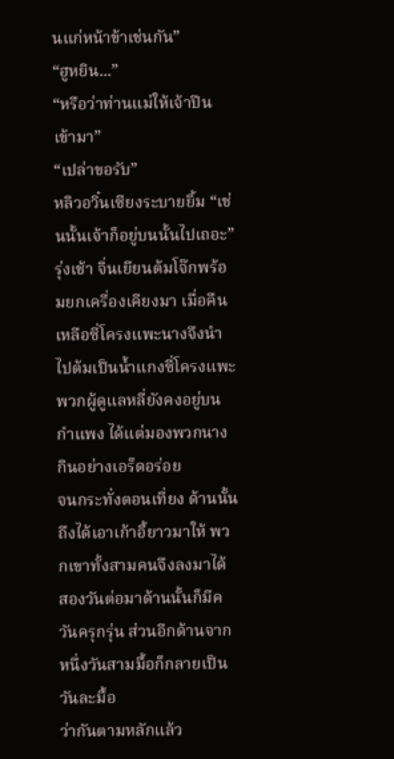นแก่หน้าข้าเช่นกัน”
“ฮูหยิน...”
“หรือว่าท่านแม่ให้เจ้าปีนเข้ามา”
“เปล่าขอรับ”
หลิวอวิ๋นเซียงระบายยิ้ม “เช่นนั้นเจ้าก็อยู่บนนั้นไปเถอะ”
รุ่งเช้า จิ่นเยียนต้มโจ๊กพร้อมยกเครื่องเคียงมา เมื่อคืนเหลือซี่โครงแพะนางจึงนำไปต้มเป็นน้ำแกงซี่โครงแพะ
พวกผู้ดูแลหลี่ยังคงอยู่บนกำแพง ได้แต่มองพวกนางกินอย่างเอร็ดอร่อย
จนกระทั่งตอนเที่ยง ด้านนั้นถึงได้เอาเก้าอี้ยาวมาให้ พวกเขาทั้งสามคนจึงลงมาได้
สองวันต่อมาด้านนั้นก็มีควันครุกรุ่น ส่วนอีกด้านจากหนึ่งวันสามมื้อก็กลายเป็นวันละมื้อ
ว่ากันตามหลักแล้ว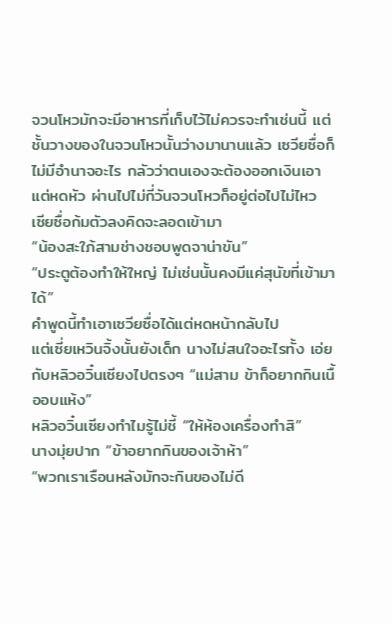จวนโหวมักจะมีอาหารที่เก็บไว้ไม่ควรจะทำเช่นนี้ แต่ชั้นวางของในจวนโหวนั้นว่างมานานแล้ว เซวียซื่อก็ไม่มีอำนาจอะไร กลัวว่าตนเองจะต้องออกเงินเอาแต่หดหัว ผ่านไปไม่กี่วันจวนโหวก็อยู่ต่อไปไม่ไหว
เซียซื่อก้มตัวลงคิดจะลอดเข้ามา
“น้องสะใภ้สามช่างชอบพูดจาน่าขัน”
“ประตูต้องทำให้ใหญ่ ไม่เช่นนั้นคงมีแค่สุนัขที่เข้ามาได้”
คำพูดนี้ทำเอาเซวียซื่อได้แต่หดหน้ากลับไป
แต่เซี่ยเหวินจิ้งนั้นยังเด็ก นางไม่สนใจอะไรทั้ง เอ่ยกับหลิวอวิ๋นเซียงไปตรงๆ “แม่สาม ข้าก็อยากกินเนื้ออบแห้ง”
หลิวอวิ๋นเซียงทำไมรู้ไม่ชี้ “ให้ห้องเครื่องทำสิ”
นางมุ่ยปาก “ข้าอยากกินของเจ้าห้า”
“พวกเราเรือนหลังมักจะกินของไม่ดี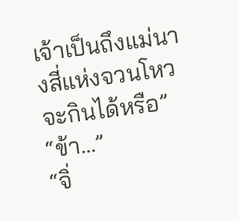เจ้าเป็นถึงแม่นางสี่แห่งจวนโหว จะกินได้หรือ”
“ข้า...”
“จิ่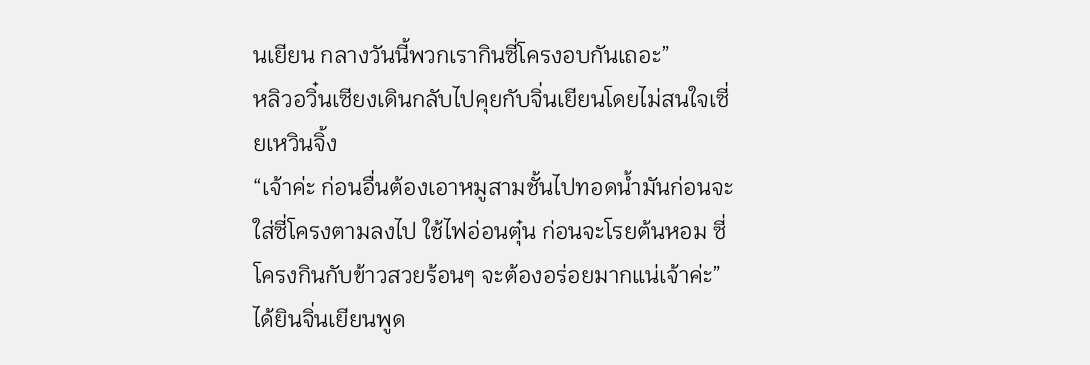นเยียน กลางวันนี้พวกเรากินซี่โครงอบกันเถอะ”
หลิวอวิ๋นเซียงเดินกลับไปคุยกับจิ่นเยียนโดยไม่สนใจเซี่ยเหวินจิ้ง
“เจ้าค่ะ ก่อนอื่นต้องเอาหมูสามชั้นไปทอดน้ำมันก่อนจะใส่ซี่โครงตามลงไป ใช้ไฟอ่อนตุ๋น ก่อนจะโรยต้นหอม ซี่โครงกินกับข้าวสวยร้อนๆ จะต้องอร่อยมากแน่เจ้าค่ะ”
ได้ยินจิ่นเยียนพูด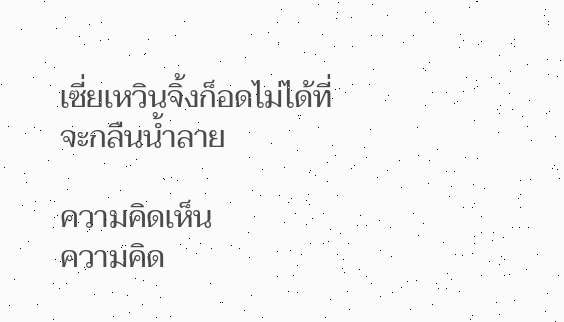เซี่ยเหวินจิ้งก็อดไม่ได้ที่จะกลืนน้ำลาย

ความคิดเห็น
ความคิด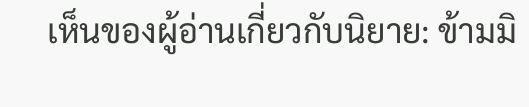เห็นของผู้อ่านเกี่ยวกับนิยาย: ข้ามมิ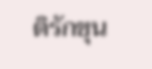ติรักขุน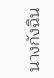นางกังฉิน